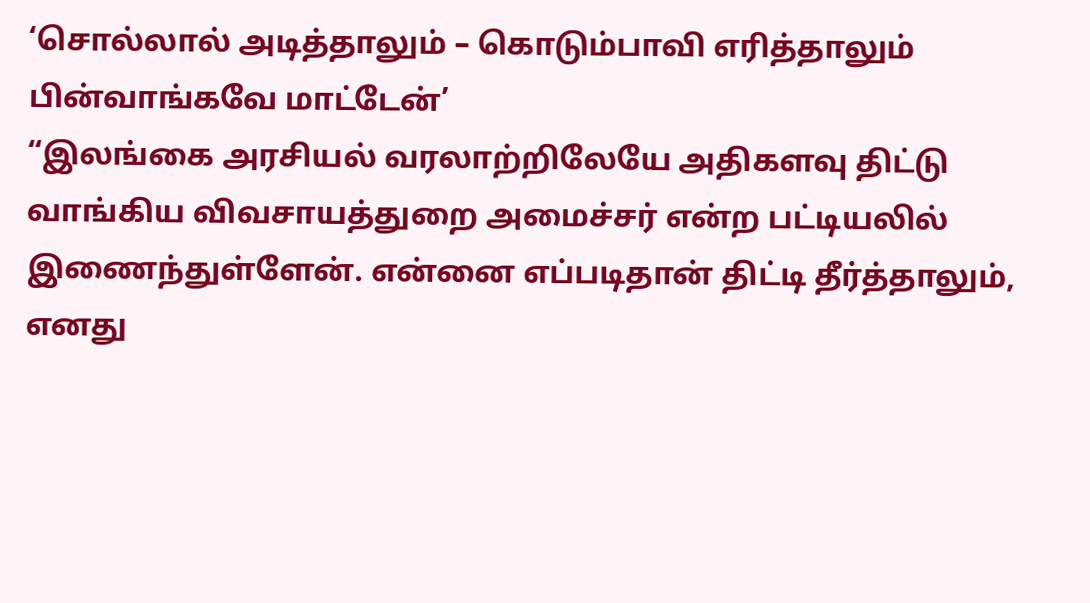‘சொல்லால் அடித்தாலும் – கொடும்பாவி எரித்தாலும் பின்வாங்கவே மாட்டேன்’
“இலங்கை அரசியல் வரலாற்றிலேயே அதிகளவு திட்டு வாங்கிய விவசாயத்துறை அமைச்சர் என்ற பட்டியலில் இணைந்துள்ளேன். என்னை எப்படிதான் திட்டி தீர்த்தாலும், எனது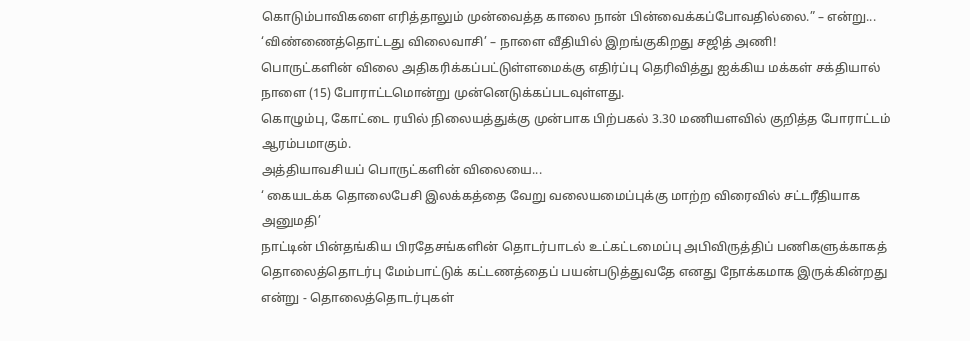கொடும்பாவிகளை எரித்தாலும் முன்வைத்த காலை நான் பின்வைக்கப்போவதில்லை.” – என்று...
‘விண்ணைத்தொட்டது விலைவாசி’ – நாளை வீதியில் இறங்குகிறது சஜித் அணி!
பொருட்களின் விலை அதிகரிக்கப்பட்டுள்ளமைக்கு எதிர்ப்பு தெரிவித்து ஐக்கிய மக்கள் சக்தியால் நாளை (15) போராட்டமொன்று முன்னெடுக்கப்படவுள்ளது.
கொழும்பு, கோட்டை ரயில் நிலையத்துக்கு முன்பாக பிற்பகல் 3.30 மணியளவில் குறித்த போராட்டம் ஆரம்பமாகும்.
அத்தியாவசியப் பொருட்களின் விலையை...
‘ கையடக்க தொலைபேசி இலக்கத்தை வேறு வலையமைப்புக்கு மாற்ற விரைவில் சட்டரீதியாக அனுமதி’
நாட்டின் பின்தங்கிய பிரதேசங்களின் தொடர்பாடல் உட்கட்டமைப்பு அபிவிருத்திப் பணிகளுக்காகத் தொலைத்தொடர்பு மேம்பாட்டுக் கட்டணத்தைப் பயன்படுத்துவதே எனது நோக்கமாக இருக்கின்றது என்று - தொலைத்தொடர்புகள்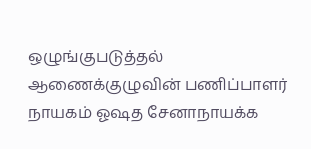ஒழுங்குபடுத்தல் ஆணைக்குழுவின் பணிப்பாளர் நாயகம் ஓஷத சேனாநாயக்க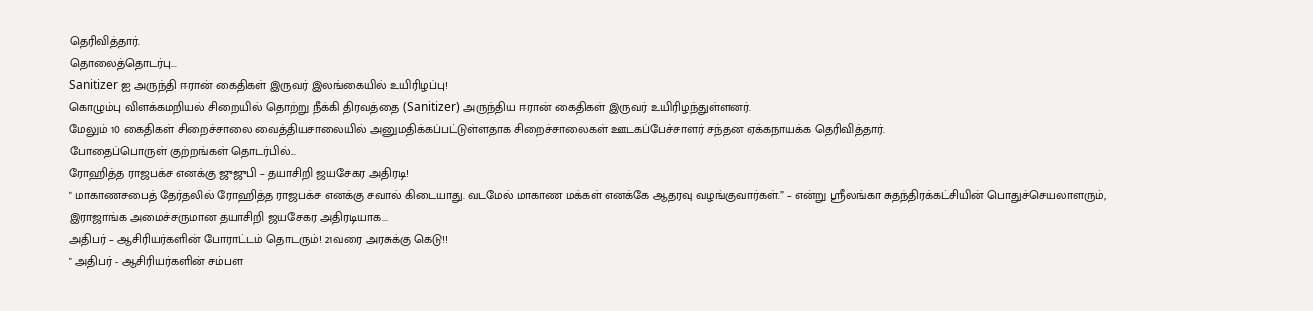தெரிவித்தார்.
தொலைத்தொடர்பு...
Sanitizer ஐ அருந்தி ஈரான் கைதிகள் இருவர் இலங்கையில் உயிரிழப்பு!
கொழும்பு விளக்கமறியல் சிறையில் தொற்று நீக்கி திரவத்தை (Sanitizer) அருந்திய ஈரான் கைதிகள் இருவர் உயிரிழந்துள்ளனர்.
மேலும் 10 கைதிகள் சிறைச்சாலை வைத்தியசாலையில் அனுமதிக்கப்பட்டுள்ளதாக சிறைச்சாலைகள் ஊடகப்பேச்சாளர் சந்தன ஏக்கநாயக்க தெரிவித்தார்.
போதைப்பொருள் குற்றங்கள் தொடர்பில்...
ரோஹித்த ராஜபக்ச எனக்கு ஜுஜுபி – தயாசிறி ஜயசேகர அதிரடி!
" மாகாணசபைத் தேர்தலில் ரோஹித்த ராஜபக்ச எனக்கு சவால் கிடையாது. வடமேல் மாகாண மக்கள் எனக்கே ஆதரவு வழங்குவார்கள்.” – என்று ஶ்ரீலங்கா சுதந்திரக்கட்சியின் பொதுச்செயலாளரும், இராஜாங்க அமைச்சருமான தயாசிறி ஜயசேகர அதிரடியாக...
அதிபர் – ஆசிரியர்களின் போராட்டம் தொடரும்! 21வரை அரசுக்கு கெடு!!
" அதிபர் - ஆசிரியர்களின் சம்பள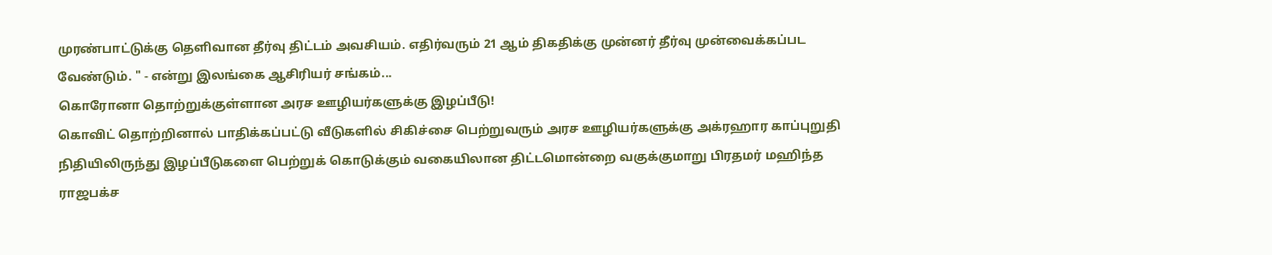முரண்பாட்டுக்கு தெளிவான தீர்வு திட்டம் அவசியம். எதிர்வரும் 21 ஆம் திகதிக்கு முன்னர் தீர்வு முன்வைக்கப்பட வேண்டும். " - என்று இலங்கை ஆசிரியர் சங்கம்...
கொரோனா தொற்றுக்குள்ளான அரச ஊழியர்களுக்கு இழப்பீடு!
கொவிட் தொற்றினால் பாதிக்கப்பட்டு வீடுகளில் சிகிச்சை பெற்றுவரும் அரச ஊழியர்களுக்கு அக்ரஹார காப்புறுதி நிதியிலிருந்து இழப்பீடுகளை பெற்றுக் கொடுக்கும் வகையிலான திட்டமொன்றை வகுக்குமாறு பிரதமர் மஹிந்த ராஜபக்ச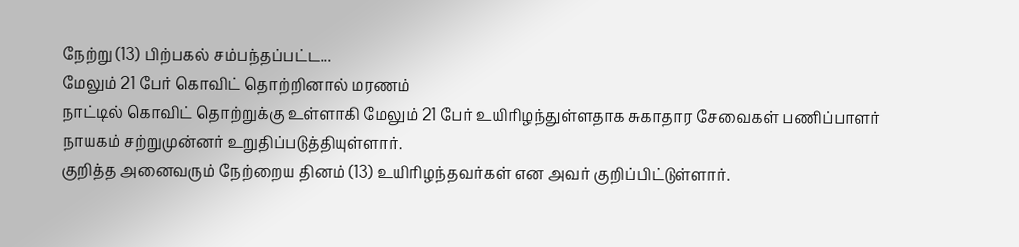நேற்று (13) பிற்பகல் சம்பந்தப்பட்ட...
மேலும் 21 பேர் கொவிட் தொற்றினால் மரணம்
நாட்டில் கொவிட் தொற்றுக்கு உள்ளாகி மேலும் 21 பேர் உயிரிழந்துள்ளதாக சுகாதார சேவைகள் பணிப்பாளர் நாயகம் சற்றுமுன்னர் உறுதிப்படுத்தியுள்ளார்.
குறித்த அனைவரும் நேற்றைய தினம் (13) உயிரிழந்தவர்கள் என அவர் குறிப்பிட்டுள்ளார்.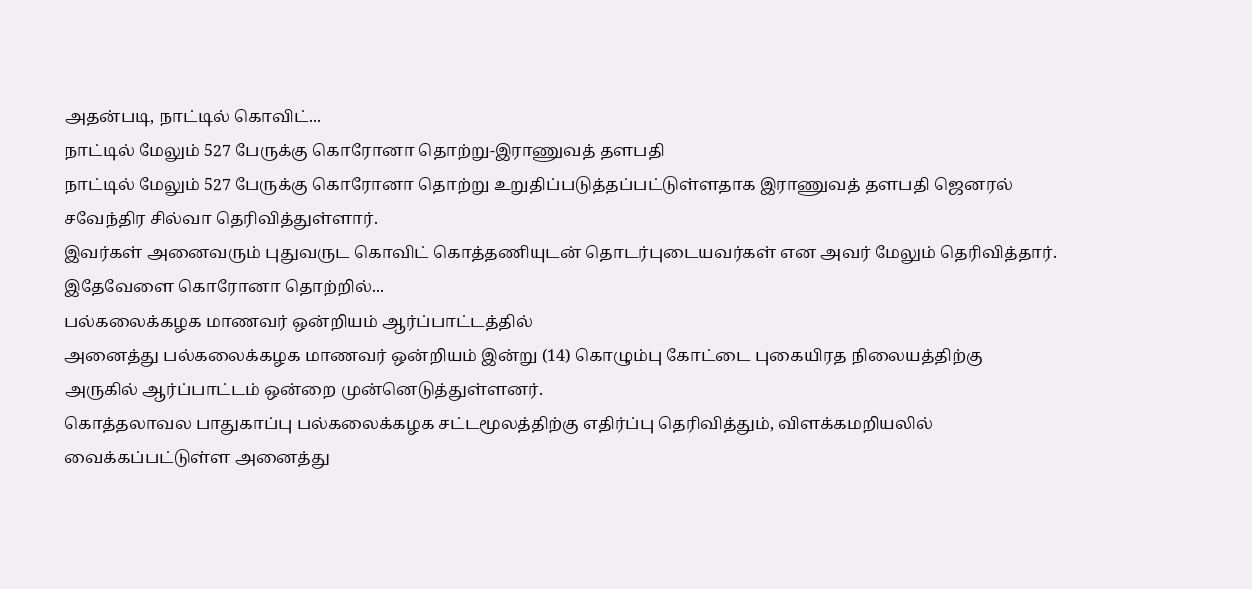அதன்படி, நாட்டில் கொவிட்...
நாட்டில் மேலும் 527 பேருக்கு கொரோனா தொற்று-இராணுவத் தளபதி
நாட்டில் மேலும் 527 பேருக்கு கொரோனா தொற்று உறுதிப்படுத்தப்பட்டுள்ளதாக இராணுவத் தளபதி ஜெனரல் சவேந்திர சில்வா தெரிவித்துள்ளார்.
இவர்கள் அனைவரும் புதுவருட கொவிட் கொத்தணியுடன் தொடர்புடையவர்கள் என அவர் மேலும் தெரிவித்தார்.
இதேவேளை கொரோனா தொற்றில்...
பல்கலைக்கழக மாணவர் ஒன்றியம் ஆர்ப்பாட்டத்தில்
அனைத்து பல்கலைக்கழக மாணவர் ஒன்றியம் இன்று (14) கொழும்பு கோட்டை புகையிரத நிலையத்திற்கு அருகில் ஆர்ப்பாட்டம் ஒன்றை முன்னெடுத்துள்ளனர்.
கொத்தலாவல பாதுகாப்பு பல்கலைக்கழக சட்டமூலத்திற்கு எதிர்ப்பு தெரிவித்தும், விளக்கமறியலில் வைக்கப்பட்டுள்ள அனைத்து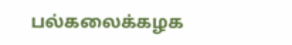பல்கலைக்கழக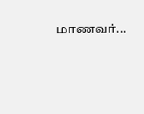மாணவர்...